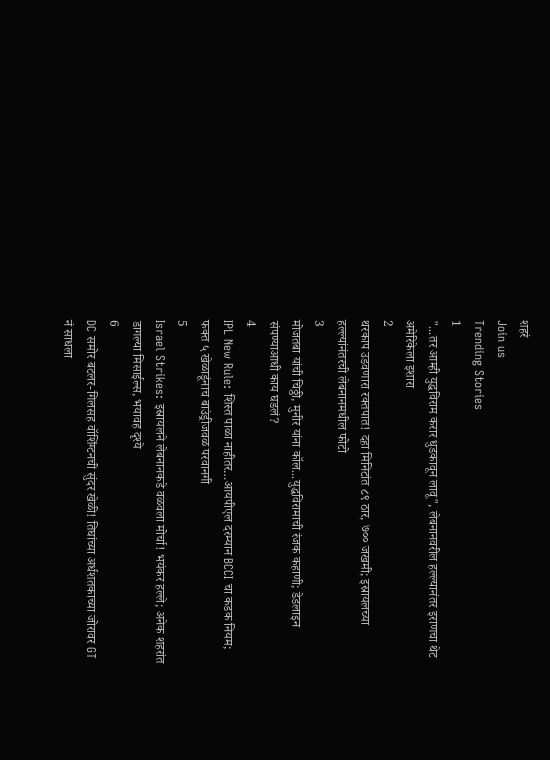शहरं
Join us
Trending Stories
1
"...तर आम्ही युद्धविराम करार धुडकावून लावू", लेबनानवरील हल्ल्यानंतर इराणचा थेट अमेरिकेला इशारा
2
थरकाप उडवणारा रक्तपात! दहा मिनिटांत ८९ ठार, ७०० जखमी; इस्रायलच्या हल्ल्यांनंतरची लेबनानमधील फोटो
3
मोजतबा यांची चिठ्ठी, मुनीर यांना कॉल...युद्धविरामाची रंजक कहाणी; डेडलाइन संपण्याआधी काय घडलं?
4
IPL New Rule: शिस्त पाळा नाहीतर…आयपीएल दरम्यान BCCI चा कडक नियम; फक्त ५ खेळाडूंनाच बाउंड्रीजवळ परवानगी
5
Israel Strikes: इस्रायलने लेबनानकडे वळवला मोर्चा! भयंकर हल्ले; अनेक शहरांत डागल्या मिसाईल्स, भयावह दृश्ये
6
DC समोर बटलर-गिलसह वॉशिंग्टनची सुंदर खेळी! तिघांच्या अर्धशतकाच्या जोरावर GT नं साधला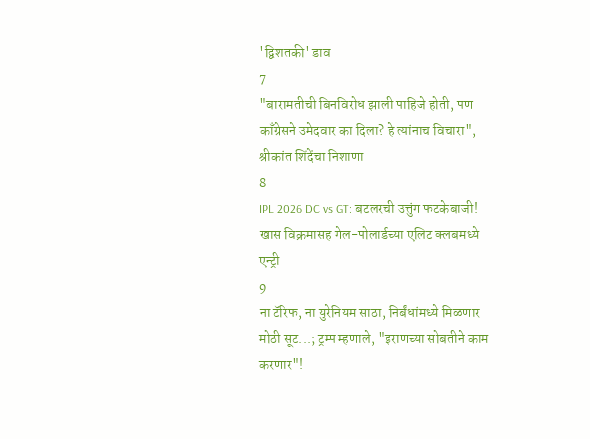'द्विशतकी' डाव
7
"बारामतीची बिनविरोध झाली पाहिजे होती, पण काँग्रेसने उमेदवार का दिला? हे त्यांनाच विचारा", श्रीकांत शिंदेंचा निशाणा
8
IPL 2026 DC vs GT: बटलरची उत्तुंग फटकेबाजी! खास विक्रमासह गेल-पोलार्डच्या एलिट क्लबमध्ये एन्ट्री
9
ना टॅरिफ, ना युरेनियम साठा, निर्बंधांमध्ये मिळणार मोठी सूट...; ट्रम्प म्हणाले, "इराणच्या सोबतीने काम करणार"!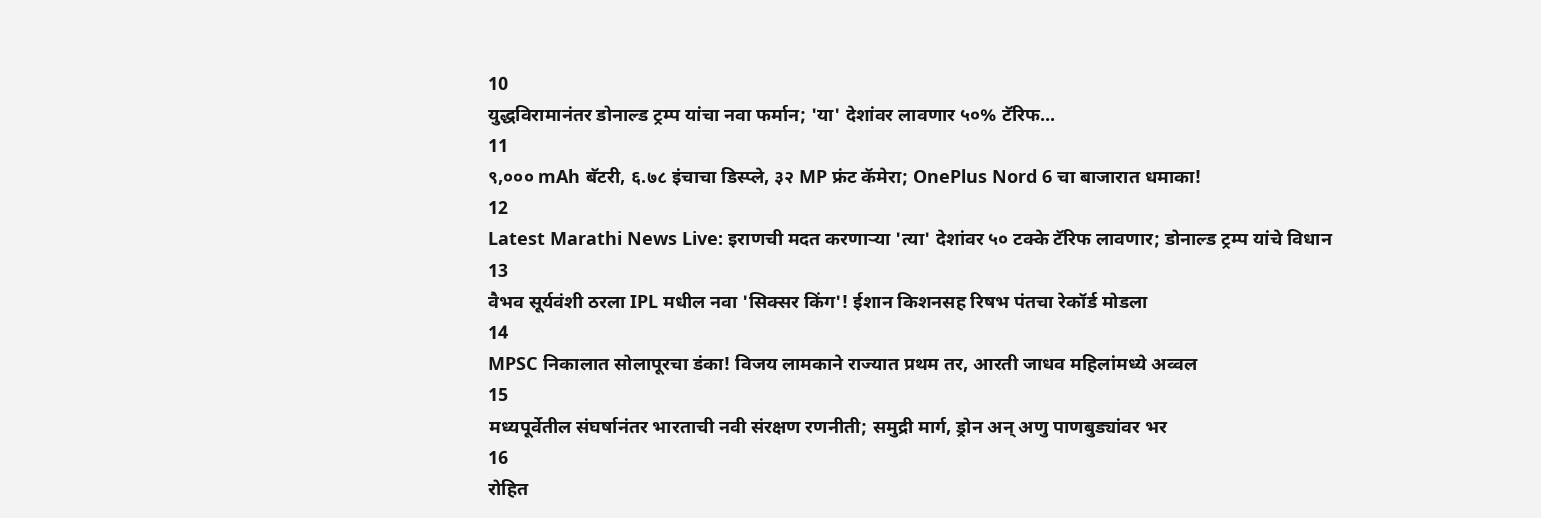10
युद्धविरामानंतर डोनाल्ड ट्रम्प यांचा नवा फर्मान; 'या' देशांवर लावणार ५०% टॅरिफ...
11
९,००० mAh बॅटरी, ६.७८ इंचाचा डिस्प्ले, ३२ MP फ्रंट कॅमेरा; OnePlus Nord 6 चा बाजारात धमाका!
12
Latest Marathi News Live: इराणची मदत करणाऱ्या 'त्या' देशांवर ५० टक्के टॅरिफ लावणार; डोनाल्ड ट्रम्प यांचे विधान
13
वैभव सूर्यवंशी ठरला IPL मधील नवा 'सिक्सर किंग'! ईशान किशनसह रिषभ पंतचा रेकॉर्ड मोडला
14
MPSC निकालात सोलापूरचा डंका! विजय लामकाने राज्यात प्रथम तर, आरती जाधव महिलांमध्ये अव्वल
15
मध्यपूर्वेतील संघर्षानंतर भारताची नवी संरक्षण रणनीती; समुद्री मार्ग, ड्रोन अन् अणु पाणबुड्यांवर भर
16
रोहित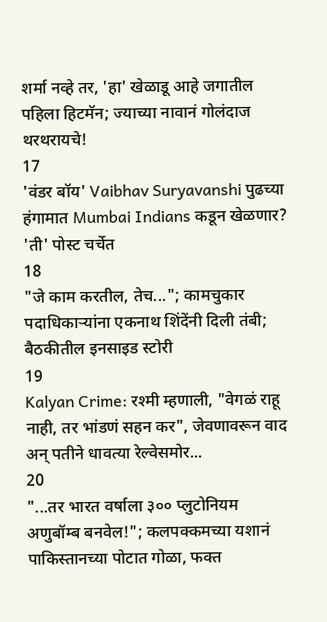शर्मा नव्हे तर, 'हा' खेळाडू आहे जगातील पहिला हिटमॅन; ज्याच्या नावानं गोलंदाज थरथरायचे!
17
'वंडर बॉय' Vaibhav Suryavanshi पुढच्या हंगामात Mumbai Indians कडून खेळणार? 'ती' पोस्ट चर्चेत
18
"जे काम करतील, तेच..."; कामचुकार पदाधिकाऱ्यांना एकनाथ शिंदेंनी दिली तंबी; बैठकीतील इनसाइड स्टोरी
19
Kalyan Crime: रश्मी म्हणाली, "वेगळं राहू नाही, तर भांडणं सहन कर", जेवणावरून वाद अन् पतीने धावत्या रेल्वेसमोर...
20
"...तर भारत वर्षाला ३०० प्लुटोनियम अणुबॉम्ब बनवेल!"; कलपक्कमच्या यशानं पाकिस्तानच्या पोटात गोळा, फक्त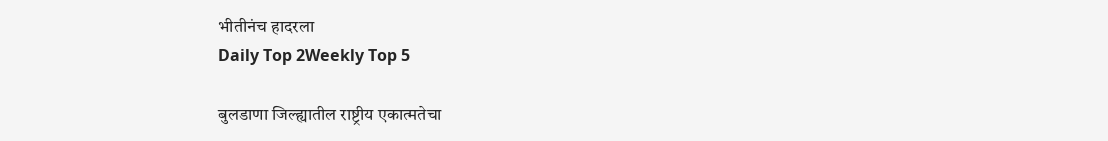भीतीनंच हादरला
Daily Top 2Weekly Top 5

बुलडाणा जिल्ह्यातील राष्ट्रीय एकात्मतेचा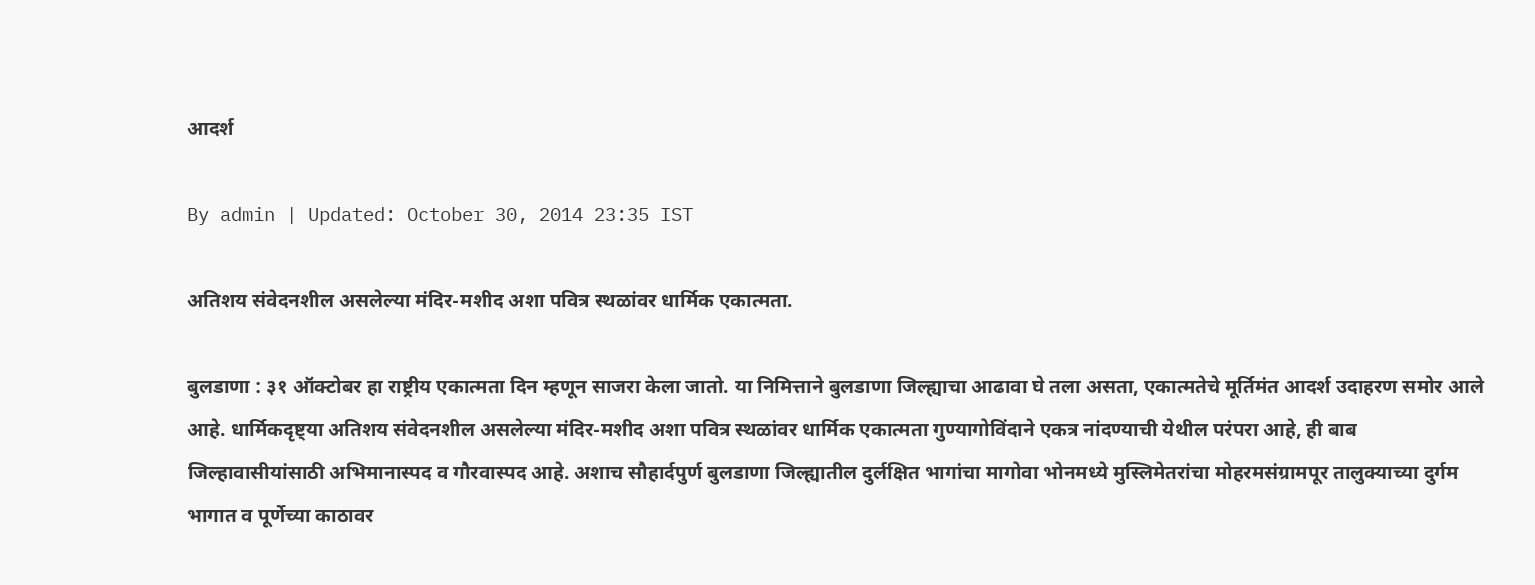आदर्श

By admin | Updated: October 30, 2014 23:35 IST

अतिशय संवेदनशील असलेल्या मंदिर-मशीद अशा पवित्र स्थळांवर धार्मिक एकात्मता.

बुलडाणा : ३१ ऑक्टोबर हा राष्ट्रीय एकात्मता दिन म्हणून साजरा केला जातो. या निमित्ताने बुलडाणा जिल्ह्याचा आढावा घे तला असता, एकात्मतेचे मूर्तिमंत आदर्श उदाहरण समोर आले आहे. धार्मिकदृष्ट्या अतिशय संवेदनशील असलेल्या मंदिर-मशीद अशा पवित्र स्थळांवर धार्मिक एकात्मता गुण्यागोविंदाने एकत्र नांदण्याची येथील परंपरा आहे, ही बाब जिल्हावासीयांसाठी अभिमानास्पद व गौरवास्पद आहे. अशाच सौहार्दपुर्ण बुलडाणा जिल्ह्यातील दुर्लक्षित भागांचा मागोवा भोनमध्ये मुस्लिमेतरांचा मोहरमसंग्रामपूर तालुक्याच्या दुर्गम भागात व पूर्णेच्या काठावर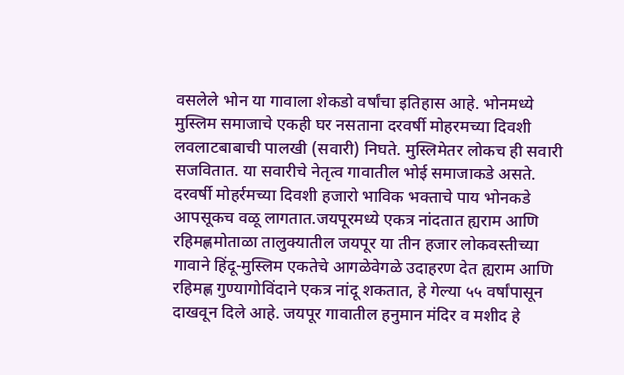वसलेले भोन या गावाला शेकडो वर्षांचा इतिहास आहे. भोनमध्ये मुस्लिम समाजाचे एकही घर नसताना दरवर्षी मोहरमच्या दिवशी लवलाटबाबाची पालखी (सवारी) निघते. मुस्लिमेतर लोकच ही सवारी सजवितात. या सवारीचे नेतृत्व गावातील भोई समाजाकडे असते. दरवर्षी मोहर्रमच्या दिवशी हजारो भाविक भक्ताचे पाय भोनकडे आपसूकच वळू लागतात.जयपूरमध्ये एकत्र नांदतात ह्यराम आणि रहिमह्णमोताळा तालुक्यातील जयपूर या तीन हजार लोकवस्तीच्या गावाने हिंदू-मुस्लिम एकतेचे आगळेवेगळे उदाहरण देत ह्यराम आणि रहिमह्ण गुण्यागोविंदाने एकत्र नांदू शकतात, हे गेल्या ५५ वर्षांपासून दाखवून दिले आहे. जयपूर गावातील हनुमान मंदिर व मशीद हे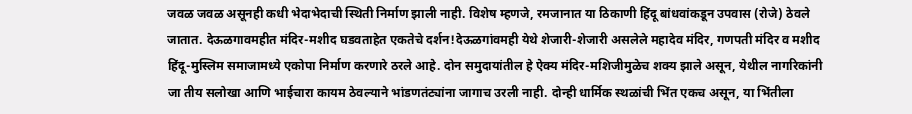जवळ जवळ असूनही कधी भेदाभेदाची स्थिती निर्माण झाली नाही. विशेष म्हणजे, रमजानात या ठिकाणी हिंदू बांधवांकडून उपवास (रोजे) ठेवले जातात. देऊळगावमहीत मंदिर-मशीद घडवताहेत एकतेचे दर्शन!देऊळगांवमही येथे शेजारी-शेजारी असलेले महादेव मंदिर, गणपती मंदिर व मशीद हिंदू-मुस्लिम समाजामध्ये एकोपा निर्माण करणारे ठरले आहे. दोन समुदायांतील हे ऐक्य मंदिर-मशिजीमुळेच शक्य झाले असून, येथील नागरिकांनी जा तीय सलोखा आणि भाईचारा कायम ठेवल्याने भांडणतंट्यांना जागाच उरली नाही. दोन्ही धार्मिक स्थळांची भिंत एकच असून, या भिंतीला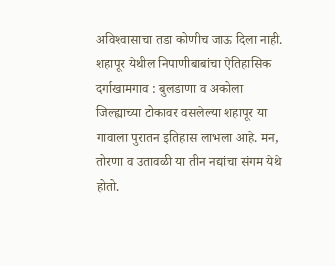अविश्‍वासाचा तडा कोणीच जाऊ दिला नाही. शहापूर येथील निपाणीबाबांचा ऐतिहासिक दर्गाखामगाव : बुलडाणा व अकोला जिल्ह्याच्या टोकावर वसलेल्या शहापूर या गावाला पुरातन इतिहास लाभला आहे. मन, तोरणा व उतावळी या तीन नद्यांचा संगम येथे होतो.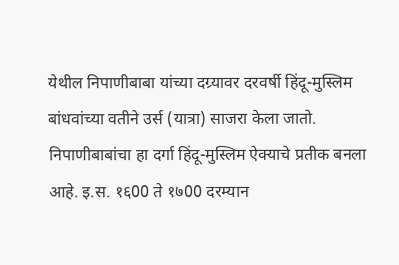येथील निपाणीबाबा यांच्या दग्र्यावर दरवर्षी हिंदू-मुस्लिम बांधवांच्या वतीने उर्स (यात्रा) साजरा केला जातो. निपाणीबाबांचा हा दर्गा हिंदू-मुस्लिम ऐक्याचे प्रतीक बनला आहे. इ.स. १६00 ते १७00 दरम्यान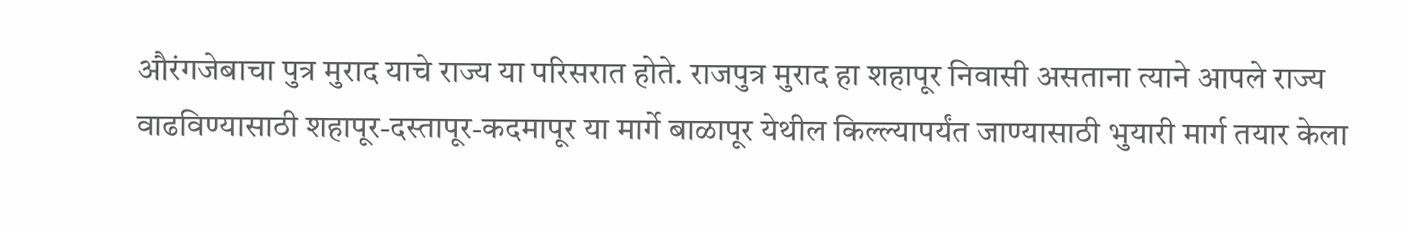औरंगजेबाचा पुत्र मुराद याचे राज्य या परिसरात होते. राजपुत्र मुराद हा शहापूर निवासी असताना त्याने आपले राज्य वाढविण्यासाठी शहापूर-दस्तापूर-कदमापूर या मार्गे बाळापूर येथील किल्ल्यापर्यंत जाण्यासाठी भुयारी मार्ग तयार केला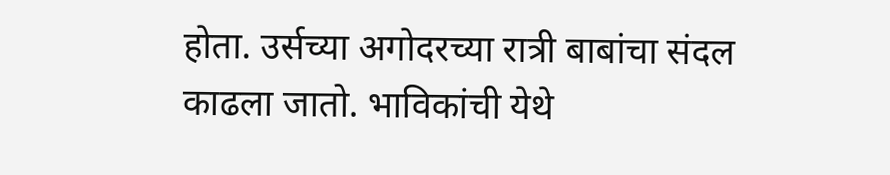होता. उर्सच्या अगोदरच्या रात्री बाबांचा संदल काढला जातो. भाविकांची येथे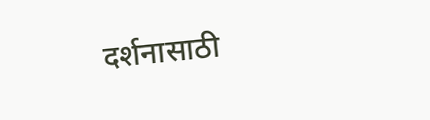दर्शनासाठी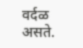वर्दळ असते.